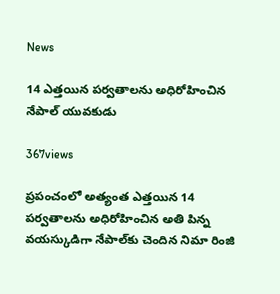News

14 ఎత్తయిన పర్వతాలను అధిరోహించిన నేపాల్‌ యువకుడు

367views

ప్రపంచంలో అత్యంత ఎత్తయిన 14 పర్వతాలను అధిరోహించిన అతి పిన్న వయస్కుడిగా నేపాల్‌కు చెందిన నిమా రింజి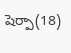షెర్పా(18)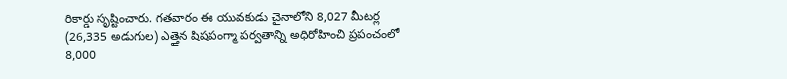రికార్డు సృష్టించారు. గతవారం ఈ యువకుడు చైనాలోని 8,027 మీటర్ల (26,335 అడుగుల) ఎత్తైన షిషపంగ్మా పర్వతాన్ని అధిరోహించి ప్రపంచంలో 8,000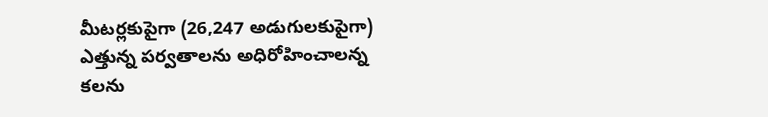మీటర్లకుపైగా (26,247 అడుగులకుపైగా) ఎత్తున్న పర్వతాలను అధిరోహించాలన్న కలను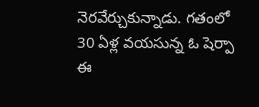నెరవేర్చుకున్నాడు. గతంలో 30 ఏళ్ల వయసున్న ఓ షెర్పా ఈ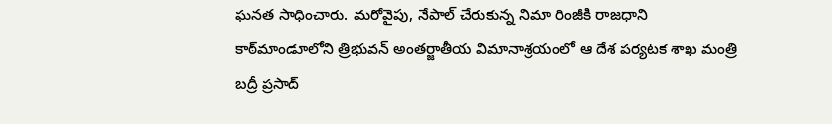ఘనత సాధించారు. మరోవైపు, నేపాల్‌ చేరుకున్న నిమా రింజీకి రాజధాని కాఠ్‌మాండూలోని త్రిభువన్‌ అంతర్జాతీయ విమానాశ్రయంలో ఆ దేశ పర్యటక శాఖ మంత్రి బద్రీ ప్రసాద్‌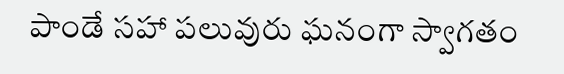పాండే సహా పలువురు ఘనంగా స్వాగతం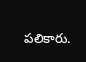పలికారు.